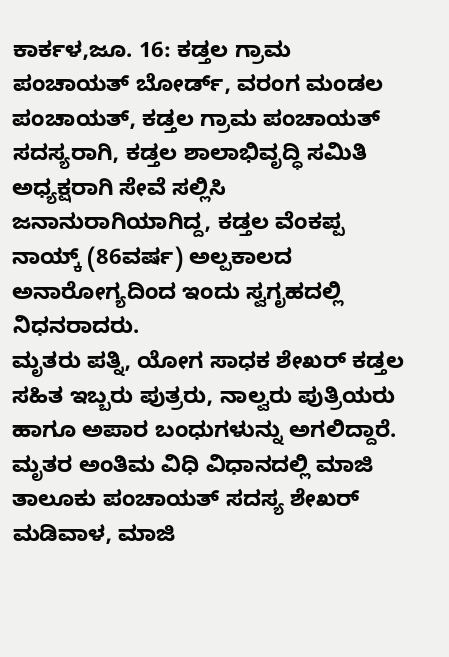ಕಾರ್ಕಳ,ಜೂ. 16: ಕಡ್ತಲ ಗ್ರಾಮ ಪಂಚಾಯತ್ ಬೋರ್ಡ್, ವರಂಗ ಮಂಡಲ ಪಂಚಾಯತ್, ಕಡ್ತಲ ಗ್ರಾಮ ಪಂಚಾಯತ್ ಸದಸ್ಯರಾಗಿ, ಕಡ್ತಲ ಶಾಲಾಭಿವೃದ್ಧಿ ಸಮಿತಿ ಅಧ್ಯಕ್ಷರಾಗಿ ಸೇವೆ ಸಲ್ಲಿಸಿ ಜನಾನುರಾಗಿಯಾಗಿದ್ದ, ಕಡ್ತಲ ವೆಂಕಪ್ಪ ನಾಯ್ಕ್ (86ವರ್ಷ) ಅಲ್ಪಕಾಲದ ಅನಾರೋಗ್ಯದಿಂದ ಇಂದು ಸ್ವಗೃಹದಲ್ಲಿ ನಿಧನರಾದರು.
ಮೃತರು ಪತ್ನಿ, ಯೋಗ ಸಾಧಕ ಶೇಖರ್ ಕಡ್ತಲ ಸಹಿತ ಇಬ್ಬರು ಪುತ್ರರು, ನಾಲ್ವರು ಪುತ್ರಿಯರು ಹಾಗೂ ಅಪಾರ ಬಂಧುಗಳುನ್ನು ಅಗಲಿದ್ದಾರೆ.
ಮೃತರ ಅಂತಿಮ ವಿಧಿ ವಿಧಾನದಲ್ಲಿ ಮಾಜಿ ತಾಲೂಕು ಪಂಚಾಯತ್ ಸದಸ್ಯ ಶೇಖರ್ ಮಡಿವಾಳ, ಮಾಜಿ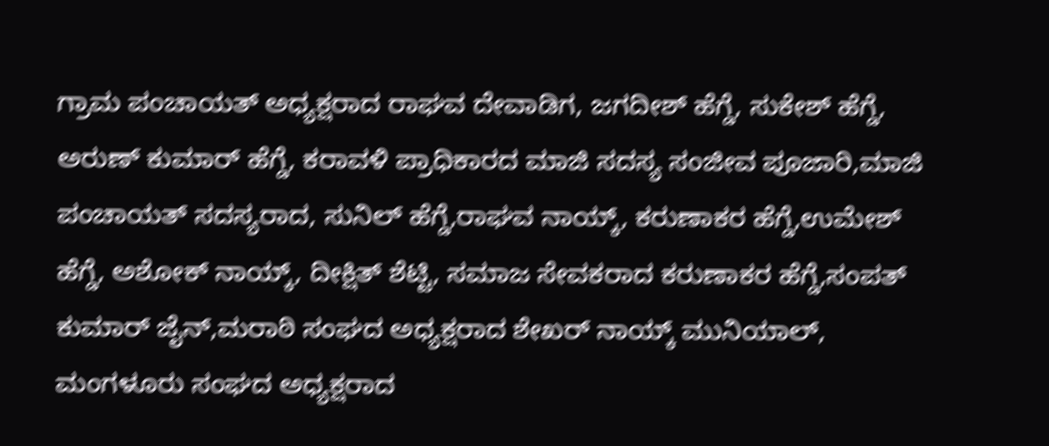ಗ್ರಾಮ ಪಂಚಾಯತ್ ಅಧ್ಯಕ್ಷರಾದ ರಾಘವ ದೇವಾಡಿಗ, ಜಗದೀಶ್ ಹೆಗ್ಡೆ, ಸುಕೇಶ್ ಹೆಗ್ಡೆ, ಅರುಣ್ ಕುಮಾರ್ ಹೆಗ್ಡೆ, ಕರಾವಳಿ ಪ್ರಾಧಿಕಾರದ ಮಾಜಿ ಸದಸ್ಯ ಸಂಜೀವ ಪೂಜಾರಿ,ಮಾಜಿ ಪಂಚಾಯತ್ ಸದಸ್ಯರಾದ, ಸುನಿಲ್ ಹೆಗ್ಡೆ,ರಾಘವ ನಾಯ್ಕ್, ಕರುಣಾಕರ ಹೆಗ್ಡೆ,ಉಮೇಶ್ ಹೆಗ್ಡೆ, ಅಶೋಕ್ ನಾಯ್ಕ್, ದೀಕ್ಷಿತ್ ಶೆಟ್ಟಿ, ಸಮಾಜ ಸೇವಕರಾದ ಕರುಣಾಕರ ಹೆಗ್ಡೆ,ಸಂಪತ್ ಕುಮಾರ್ ಜೈನ್,ಮರಾಠಿ ಸಂಘದ ಅಧ್ಯಕ್ಷರಾದ ಶೇಖರ್ ನಾಯ್ಕ್ ಮುನಿಯಾಲ್, ಮಂಗಳೂರು ಸಂಘದ ಅಧ್ಯಕ್ಷರಾದ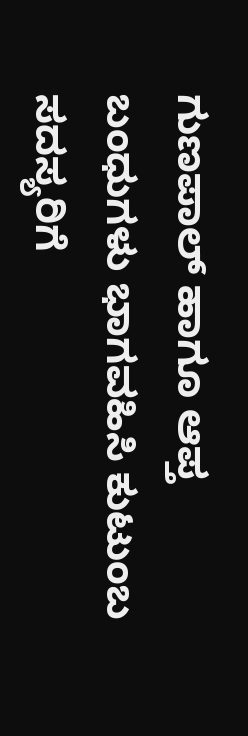ಗುಣಪಾಲ್ ಹಾಗೂ ಆಪ್ತ ಬಂಧುಗಳು ಭಾಗವಹಿಸಿ ಕುಟುಂಬ ಸದಸ್ಯರಿಗೆ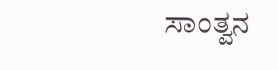ಸಾಂತ್ವನ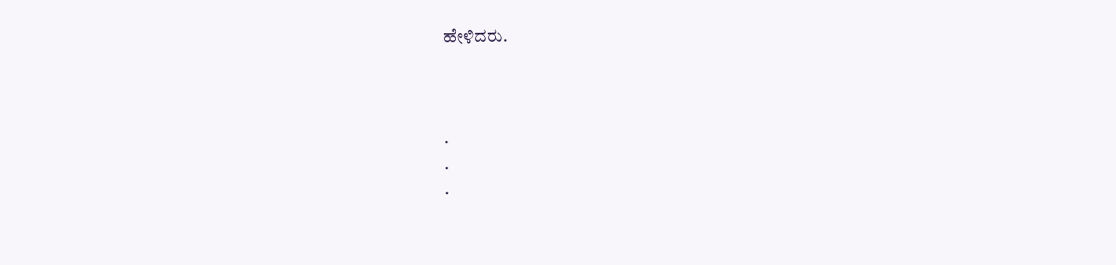ಹೇಳಿದರು.



.
.
.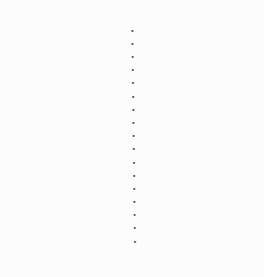.
.
.
.
.
.
.
.
.
.
.
.
.
.
.
.
.